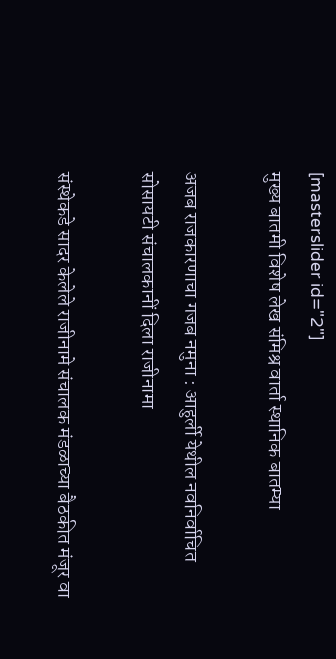[masterslider id="2"]
मुख्य बातमी विशेष लेख संमिश्र वार्ता स्थानिक बातम्या

अजब राजकारणाचा गजब नमुना : आहुर्ली येथील नवनिर्वाचित सोसायटी संचालकानीं दिला राजीनामा

संस्थेकडे सादर केलेले राजीनामे संचालक मंडळाच्या बैठकीत मंजूर वा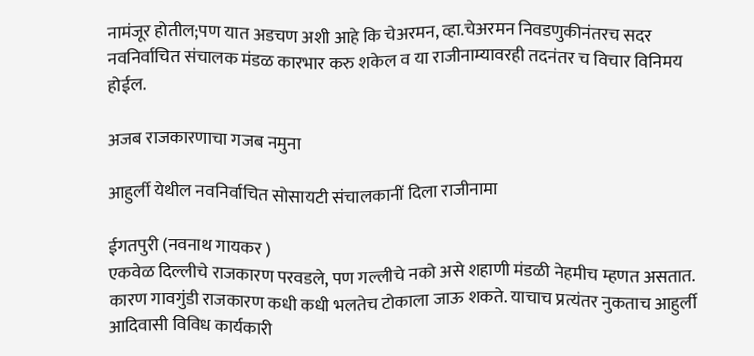नामंजूर होतील;पण यात अडचण अशी आहे कि चेअरमन, व्हा.चेअरमन निवडणुकीनंतरच सदर नवनिर्वाचित संचालक मंडळ कारभार करु शकेल व या राजीनाम्यावरही तदनंतर च विचार विनिमय होईल.

अजब राजकारणाचा गजब नमुना

आहुर्ली येथील नवनिर्वाचित सोसायटी संचालकानीं दिला राजीनामा

ईगतपुरी (नवनाथ गायकर )
एकवेळ दिल्लीचे राजकारण परवडले, पण गल्लीचे नको असे शहाणी मंडळी नेहमीच म्हणत असतात. कारण गावगुंडी राजकारण कधी कधी भलतेच टोकाला जाऊ शकते. याचाच प्रत्यंतर नुकताच आहुर्ली आदिवासी विविध कार्यकारी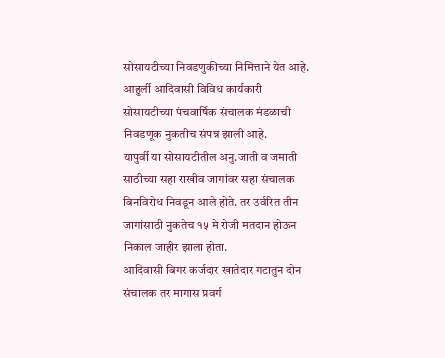सोसायटीच्या निवडणुकीच्या निमित्ताने येत आहे.
आहुर्ली आदिवासी विविध कार्यकारी सोसायटीच्या पंचवार्षिक संचालक मंडळाची निवडणूक नुकतीच संपन्न झाली आहे.
यापुर्वी या सोसायटीतील अनु.जाती व जमाती साठीच्या सहा राखीव जागांवर सहा संचालक बिनविरोध निवडून आले होते. तर उर्वरित तीन जागांसाठी नुकतेच १५ मे रोजी मतदान होऊन निकाल जाहीर झाला होता.
आदिवासी बिगर कर्जदार खातेदार गटातुन दोन संचालक तर मागास प्रवर्ग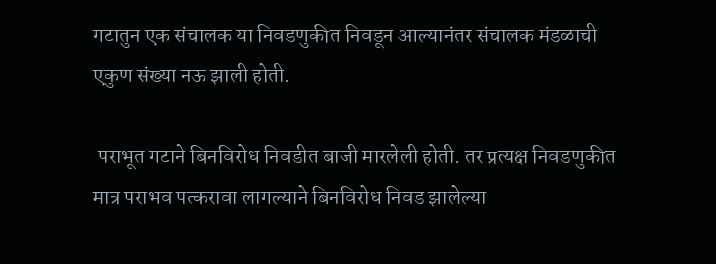गटातुन एक संचालक या निवडणुकीत निवडून आल्यानंतर संचालक मंडळाची एकुण संख्या नऊ झाली होती.

 पराभूत गटाने बिनविरोध निवडीत बाजी मारलेली होती. तर प्रत्यक्ष निवडणुकीत मात्र पराभव पत्करावा लागल्याने बिनविरोध निवड झालेल्या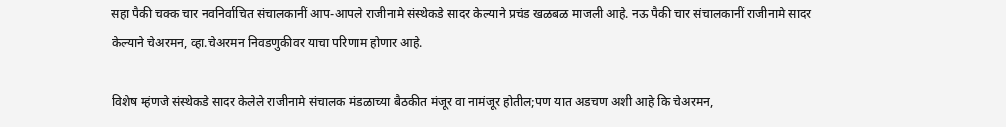सहा पैकी चक्क चार नवनिर्वाचित संचालकानीं आप-आपले राजीनामे संस्थेकडे सादर केल्याने प्रचंड खळबळ माजली आहे. नऊ पैकी चार संचालकानीं राजीनामे सादर केल्याने चेअरमन, व्हा.चेअरमन निवडणुकीवर याचा परिणाम होणार आहे.

विशेष म्हंणजे संस्थेकडे सादर केलेले राजीनामे संचालक मंडळाच्या बैठकीत मंजूर वा नामंजूर होतील;पण यात अडचण अशी आहे कि चेअरमन,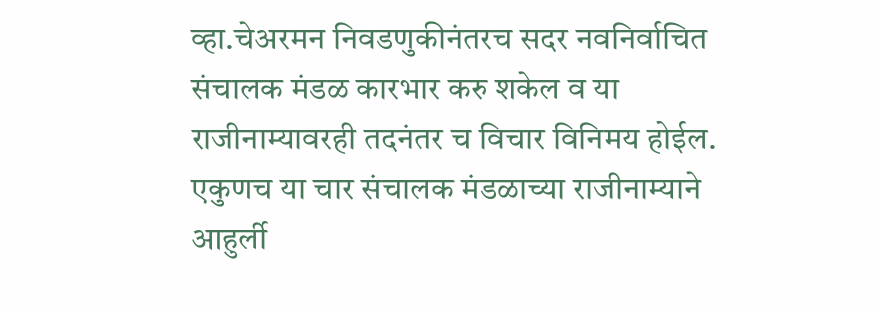व्हा.चेअरमन निवडणुकीनंतरच सदर नवनिर्वाचित संचालक मंडळ कारभार करु शकेल व या राजीनाम्यावरही तदनंतर च विचार विनिमय होईल.
एकुणच या चार संचालक मंडळाच्या राजीनाम्याने आहुर्ली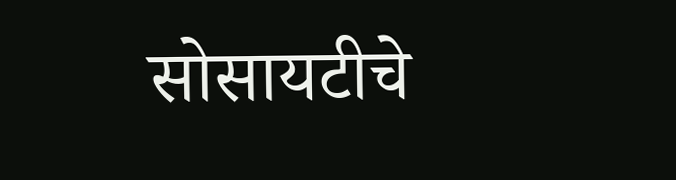सोसायटीचे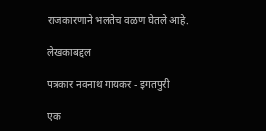राजकारणाने भलतेच वळण घेतले आहे.

लेखकाबद्दल

पत्रकार नवनाथ गायकर - इगतपुरी

एक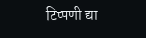टिप्पणी द्या